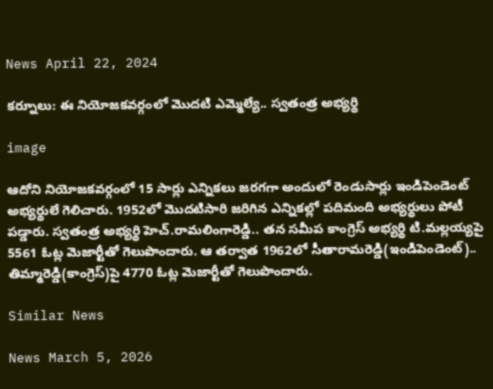News April 22, 2024

కర్నూలు: ఈ నియోజకవర్గంలో మెుదటి ఎమ్మెల్యే.. స్వతంత్ర అభ్యర్థి

image

ఆదోని నియోజకవర్గంలో 15 సార్లు ఎన్నికలు జరగగా అందులో రెండుసార్లు ఇండిపెండెంట్ అభ్యర్థులే గెలిచారు. 1952లో మెుదటిసారి జరిగిన ఎన్నికల్లో పదిమంది అభ్యర్థులు పోటీ పడ్డారు. స్వతంత్ర అభ్యర్థి హెచ్.రామలింగారెడ్డి.. తన సమీప కాంగ్రెస్ అభ్యర్థి టి.మల్లయ్యపై 5561 ఓట్ల మెజార్టీతో గెలుపొందారు. ఆ తర్వాత 1962లో సీతారామరెడ్డి(ఇండిపెండెంట్).. తిమ్మారెడ్డి(కాంగ్రెస్)పై 4770 ఓట్ల మెజార్టీతో గెలుపొందారు.

Similar News

News March 5, 2026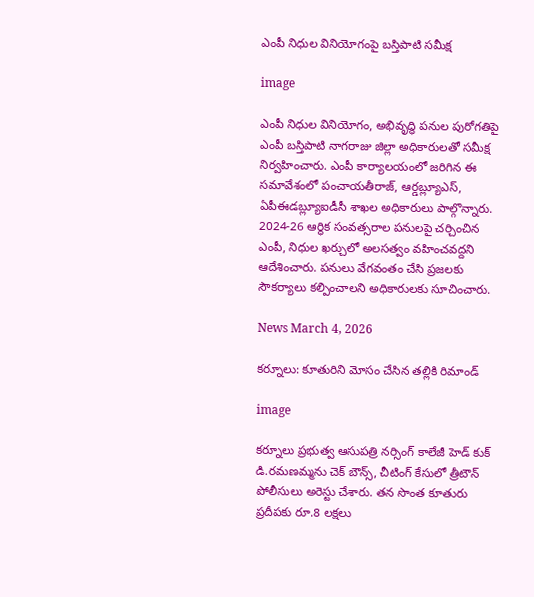ఎంపీ నిధుల వినియోగంపై బస్తిపాటి సమీక్ష

image

ఎంపీ నిధుల వినియోగం, అభివృద్ధి పనుల పురోగతిపై ఎంపీ బస్తిపాటి నాగరాజు జిల్లా అధికారులతో సమీక్ష నిర్వహించారు. ఎంపీ కార్యాలయంలో జరిగిన ఈ సమావేశంలో పంచాయతీరాజ్, ఆర్డబ్ల్యూఎస్, ఏపీఈడబ్ల్యూఐడీసీ శాఖల అధికారులు పాల్గొన్నారు. 2024-26 ఆర్థిక సంవత్సరాల పనులపై చర్చించిన ఎంపీ, నిధుల ఖర్చులో అలసత్వం వహించవద్దని ఆదేశించారు. పనులు వేగవంతం చేసి ప్రజలకు సౌకర్యాలు కల్పించాలని అధికారులకు సూచించారు.

News March 4, 2026

కర్నూలు: కూతురిని మోసం చేసిన తల్లికి రిమాండ్

image

కర్నూలు ప్రభుత్వ ఆసుపత్రి నర్సింగ్ కాలేజీ హెడ్ కుక్ డి.రమణమ్మను చెక్ బౌన్స్, చీటింగ్ కేసులో త్రీటౌన్ పోలీసులు అరెస్టు చేశారు. తన సొంత కూతురు ప్రదీపకు రూ.8 లక్షలు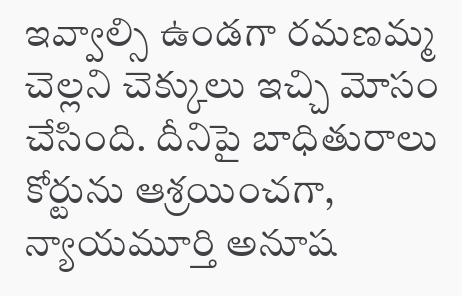ఇవ్వాల్సి ఉండగా రమణమ్మ చెల్లని చెక్కులు ఇచ్చి మోసం చేసింది. దీనిపై బాధితురాలు కోర్టును ఆశ్రయించగా, న్యాయమూర్తి అనూష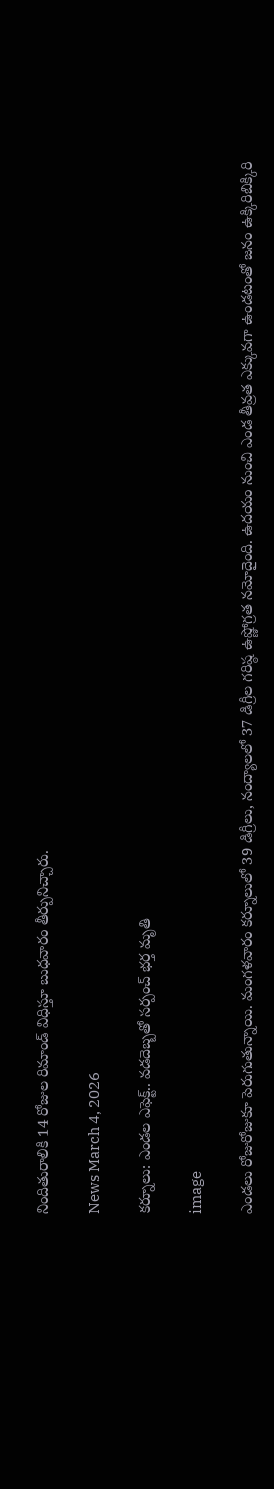నిందితురాలికి 14 రోజుల రిమాండ్ విధిస్తూ బుధవారం తీర్పునిచ్చారు.

News March 4, 2026

కర్నూలు: ఎండల ఎఫెక్ట్.. వడదెబ్బతో సర్పంచ్ భర్త మృతి

image

ఎండలు రోజురోజుకూ పెరుగుతున్నాయి. మంగళవారం కర్నూలులో 39 డిగ్రీలు, నంద్యాలలో 37 డిగ్రీల గరిష్ఠ ఉష్ణోగ్రత నమోదైంది. ఉదయం నుంచి ఎండ తీవ్రత ఎక్కువగా ఉండటంతో జనం ఉక్కిరిబిక్కిరి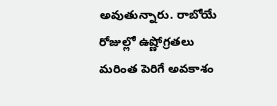అవుతున్నారు. రాబోయే రోజుల్లో ఉష్ణోగ్రతలు మరింత పెరిగే అవకాశం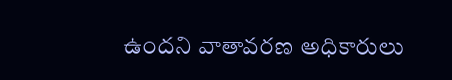ఉందని వాతావరణ అధికారులు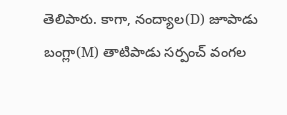తెలిపారు. కాగా, నంద్యాల(D) జూపాడు బంగ్లా(M) తాటిపాడు సర్పంచ్ వంగల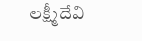లక్ష్మీదేవి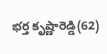భర్త కృష్ణారెడ్డి(62)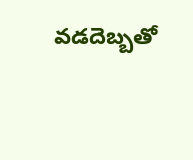వడదెబ్బతో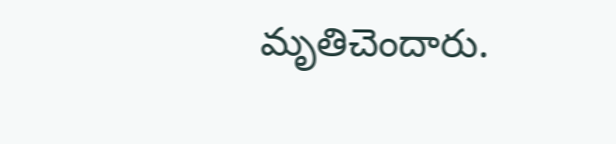మృతిచెందారు.